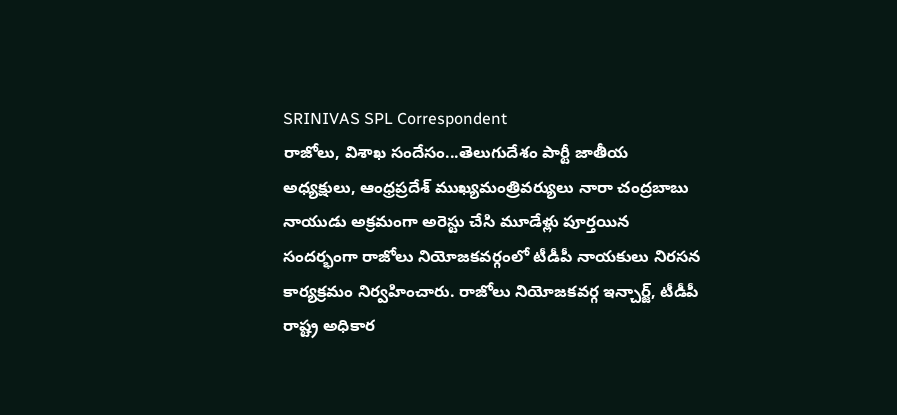SRINIVAS SPL Correspondent
రాజోలు, విశాఖ సందేసం...తెలుగుదేశం పార్టీ జాతీయ అధ్యక్షులు, ఆంధ్రప్రదేశ్ ముఖ్యమంత్రివర్యులు నారా చంద్రబాబు నాయుడు అక్రమంగా అరెస్టు చేసి మూడేళ్లు పూర్తయిన సందర్భంగా రాజోలు నియోజకవర్గంలో టీడీపీ నాయకులు నిరసన కార్యక్రమం నిర్వహించారు. రాజోలు నియోజకవర్గ ఇన్చార్జ్, టీడీపీ రాష్ట్ర అధికార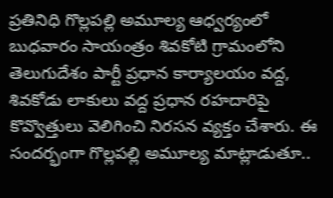ప్రతినిధి గొల్లపల్లి అమూల్య ఆధ్వర్యంలో బుధవారం సాయంత్రం శివకోటి గ్రామంలోని తెలుగుదేశం పార్టీ ప్రధాన కార్యాలయం వద్ద, శివకోడు లాకులు వద్ద ప్రధాన రహదారిపై కొవ్వొత్తులు వెలిగించి నిరసన వ్యక్తం చేశారు. ఈ సందర్భంగా గొల్లపల్లి అమూల్య మాట్లాడుతూ..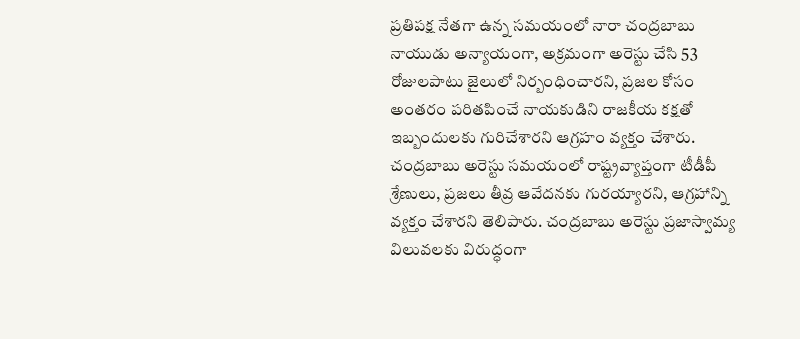ప్రతిపక్ష నేతగా ఉన్న సమయంలో నారా చంద్రబాబు నాయుడు అన్యాయంగా, అక్రమంగా అరెస్టు చేసి 53 రోజులపాటు జైలులో నిర్బంధించారని, ప్రజల కోసం అంతరం పరితపించే నాయకుడిని రాజకీయ కక్షతో ఇబ్బందులకు గురిచేశారని ఆగ్రహం వ్యక్తం చేశారు. చంద్రబాబు అరెస్టు సమయంలో రాష్ట్రవ్యాప్తంగా టీడీపీ శ్రేణులు, ప్రజలు తీవ్ర ఆవేదనకు గురయ్యారని, ఆగ్రహాన్ని వ్యక్తం చేశారని తెలిపారు. చంద్రబాబు అరెస్టు ప్రజాస్వామ్య విలువలకు విరుద్ధంగా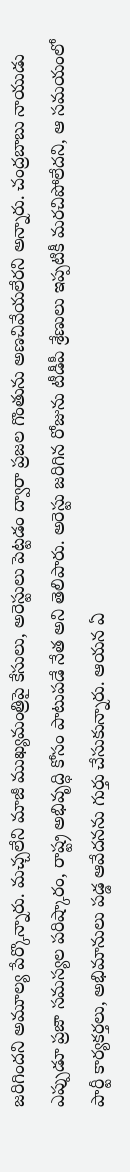జరిగిందని అమూల్య పేర్కొన్నారు. మచ్చలేని మాజీ ముఖ్యమంత్రిపై కేసులు, అరెస్టులు పెట్టడం ద్వారా ప్రజల గొంతును అణచివేయలేరని అన్నారు. చంద్రబాబు నాయుడు ఎప్పుడూ ప్రజా సమస్యల పరిష్కారం, రాష్ట్ర అభివృద్ధి కోసం పాటుపడే నేత అని తెలిపారు. అరెస్టు జరిగిన రోజును టీడీపీ శ్రేణులు ఇప్పటికీ మరచిపోలేదని, ఆ సమయంలో పార్టీ కార్యకర్తలు, అభిమానులు పడ్డ ఆవేదనను గుర్తు చేసుకున్నారు. ఆయన ఏ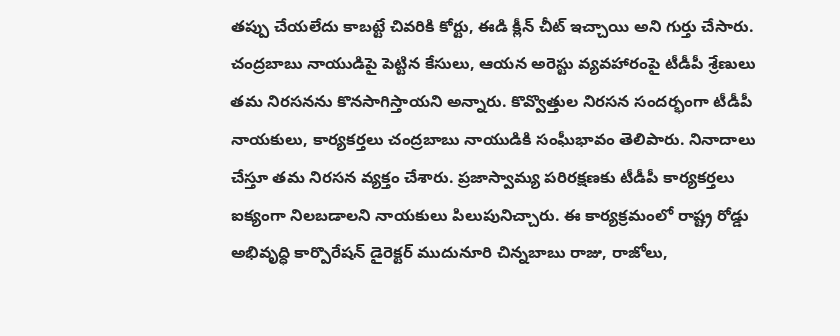తప్పు చేయలేదు కాబట్టే చివరికి కోర్టు, ఈడి క్లీన్ చీట్ ఇచ్చాయి అని గుర్తు చేసారు. చంద్రబాబు నాయుడిపై పెట్టిన కేసులు, ఆయన అరెస్టు వ్యవహారంపై టీడీపీ శ్రేణులు తమ నిరసనను కొనసాగిస్తాయని అన్నారు. కొవ్వొత్తుల నిరసన సందర్భంగా టీడీపీ నాయకులు, కార్యకర్తలు చంద్రబాబు నాయుడికి సంఘీభావం తెలిపారు. నినాదాలు చేస్తూ తమ నిరసన వ్యక్తం చేశారు. ప్రజాస్వామ్య పరిరక్షణకు టీడీపీ కార్యకర్తలు ఐక్యంగా నిలబడాలని నాయకులు పిలుపునిచ్చారు. ఈ కార్యక్రమంలో రాష్ట్ర రోడ్డు అభివృద్ధి కార్పొరేషన్ డైరెక్టర్ ముదునూరి చిన్నబాబు రాజు, రాజోలు,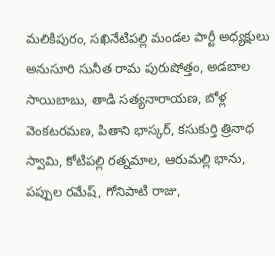మలికిపురం, సఖినేటిపల్లి మండల పార్టీ అధ్యక్షులు అనుసూరి సునీత రామ పురుషోత్తం, అడబాల సాయిబాబు, తాడి సత్యనారాయణ, బోళ్ల వెంకటరమణ, పితాని భాస్కర్, కసుకుర్తి త్రినాధ స్వామి, కోటిపల్లి రత్నమాల, ఆరుమల్లి భాను, పప్పుల రమేష్, గోనిపాటి రాజు,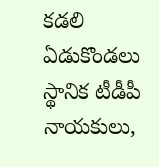కడలి ఏడుకొండలు స్థానిక టీడీపీ నాయకులు,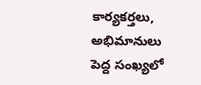కార్యకర్తలు, అభిమానులు పెద్ద సంఖ్యలో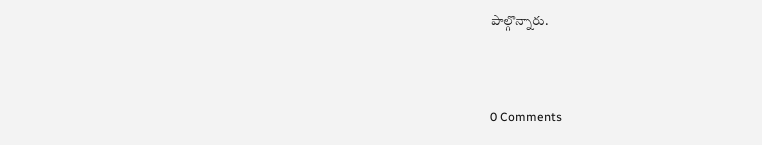పాల్గొన్నారు.



0 Comments